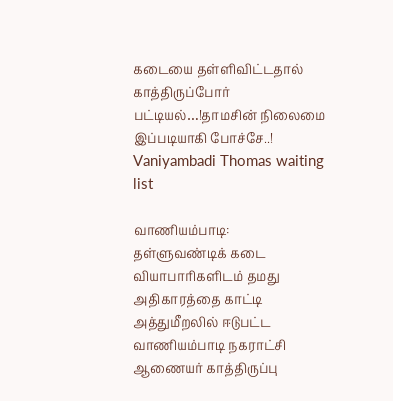கடையை தள்ளிவிட்டதால் காத்திருப்போர் பட்டியல்…!தாமசின் நிலைமை இப்படியாகி போச்சே..!
Vaniyambadi Thomas waiting list

வாணியம்பாடி:
தள்ளுவண்டிக் கடை வியாபாரிகளிடம் தமது அதிகாரத்தை காட்டி அத்துமீறலில் ஈடுபட்ட வாணியம்பாடி நகராட்சி ஆணையர் காத்திருப்பு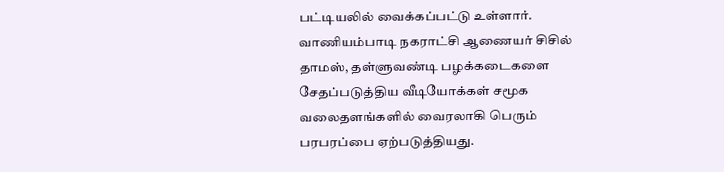பட்டியலில் வைக்கப்பட்டு உள்ளார்.
வாணியம்பாடி நகராட்சி ஆணையர் சிசில் தாமஸ், தள்ளுவண்டி பழக்கடைகளை சேதப்படுத்திய வீடியோக்கள் சமூக வலைதளங்களில் வைரலாகி பெரும் பரபரப்பை ஏற்படுத்தியது.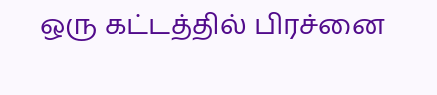ஒரு கட்டத்தில் பிரச்னை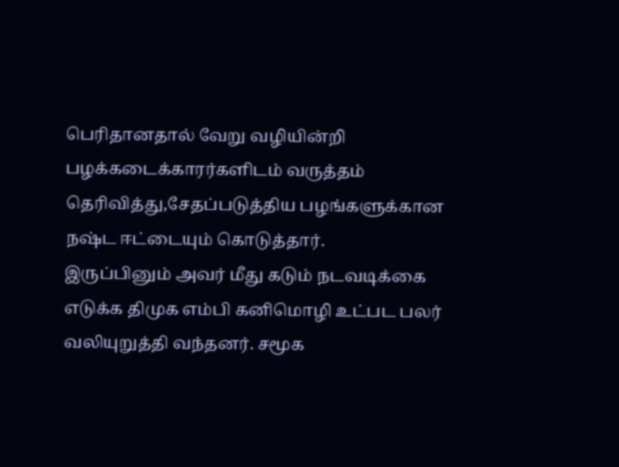பெரிதானதால் வேறு வழியின்றி பழக்கடைக்காரர்களிடம் வருத்தம் தெரிவித்து,சேதப்படுத்திய பழங்களுக்கான நஷ்ட ஈட்டையும் கொடுத்தார்.
இருப்பினும் அவர் மீது கடும் நடவடிக்கை எடுக்க திமுக எம்பி கனிமொழி உட்பட பலர் வலியுறுத்தி வந்தனர். சமூக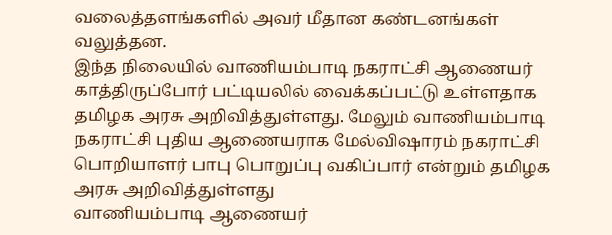வலைத்தளங்களில் அவர் மீதான கண்டனங்கள் வலுத்தன.
இந்த நிலையில் வாணியம்பாடி நகராட்சி ஆணையர் காத்திருப்போர் பட்டியலில் வைக்கப்பட்டு உள்ளதாக தமிழக அரசு அறிவித்துள்ளது. மேலும் வாணியம்பாடி நகராட்சி புதிய ஆணையராக மேல்விஷாரம் நகராட்சி பொறியாளர் பாபு பொறுப்பு வகிப்பார் என்றும் தமிழக அரசு அறிவித்துள்ளது
வாணியம்பாடி ஆணையர்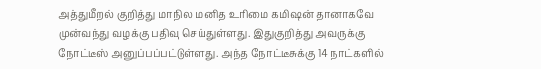அத்துமீறல் குறித்து மாநில மனித உரிமை கமிஷன் தானாகவே முன்வந்து வழக்கு பதிவு செய்துள்ளது. இதுகுறித்து அவருக்கு நோட்டீஸ் அனுப்பப்பட்டுள்ளது. அந்த நோட்டீசுக்கு 14 நாட்களில்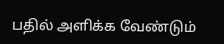பதில் அளிக்க வேண்டும்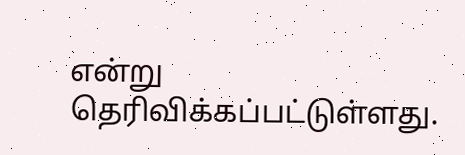என்று தெரிவிக்கப்பட்டுள்ளது.